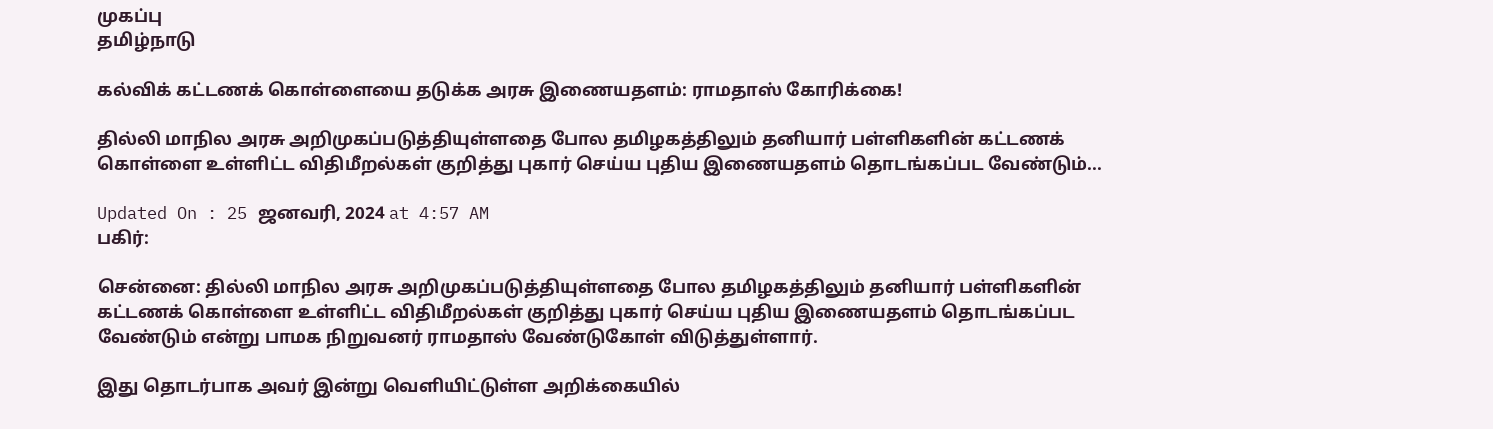முகப்பு
தமிழ்நாடு

கல்விக் கட்டணக் கொள்ளையை தடுக்க அரசு இணையதளம்: ராமதாஸ் கோரிக்கை!

தில்லி மாநில அரசு அறிமுகப்படுத்தியுள்ளதை போல தமிழகத்திலும் தனியார் பள்ளிகளின் கட்டணக் கொள்ளை உள்ளிட்ட விதிமீறல்கள் குறித்து புகார் செய்ய புதிய இணையதளம் தொடங்கப்பட வேண்டும்...

Updated On : 25 ஜனவரி, 2024 at 4:57 AM
பகிர்:

சென்னை: தில்லி மாநில அரசு அறிமுகப்படுத்தியுள்ளதை போல தமிழகத்திலும் தனியார் பள்ளிகளின் கட்டணக் கொள்ளை உள்ளிட்ட விதிமீறல்கள் குறித்து புகார் செய்ய புதிய இணையதளம் தொடங்கப்பட வேண்டும் என்று பாமக நிறுவனர் ராமதாஸ் வேண்டுகோள் விடுத்துள்ளார்.

இது தொடர்பாக அவர் இன்று வெளியிட்டுள்ள அறிக்கையில்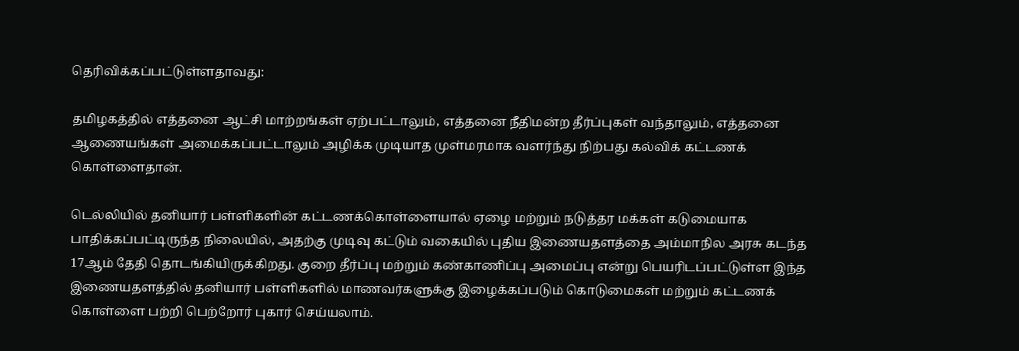தெரிவிக்கப்பட்டுள்ளதாவது:

தமிழகத்தில் எத்தனை ஆட்சி மாற்றங்கள் ஏற்பட்டாலும், எத்தனை நீதிமன்ற தீர்ப்புகள் வந்தாலும், எத்தனை ஆணையங்கள் அமைக்கப்பட்டாலும் அழிக்க முடியாத முள்மரமாக வளர்ந்து நிற்பது கல்விக் கட்டணக் கொள்ளைதான்.

டெல்லியில் தனியார் பள்ளிகளின் கட்டணக்கொள்ளையால் ஏழை மற்றும் நடுத்தர மக்கள் கடுமையாக பாதிக்கப்பட்டிருந்த நிலையில், அதற்கு முடிவு கட்டும் வகையில் புதிய இணையதளத்தை அம்மாநில அரசு கடந்த 17ஆம் தேதி தொடங்கியிருக்கிறது. குறை தீர்ப்பு மற்றும் கண்காணிப்பு அமைப்பு என்று பெயரிடப்பட்டுள்ள இந்த இணையதளத்தில் தனியார் பள்ளிகளில் மாணவர்களுக்கு இழைக்கப்படும் கொடுமைகள் மற்றும் கட்டணக் கொள்ளை பற்றி பெற்றோர் புகார் செய்யலாம்.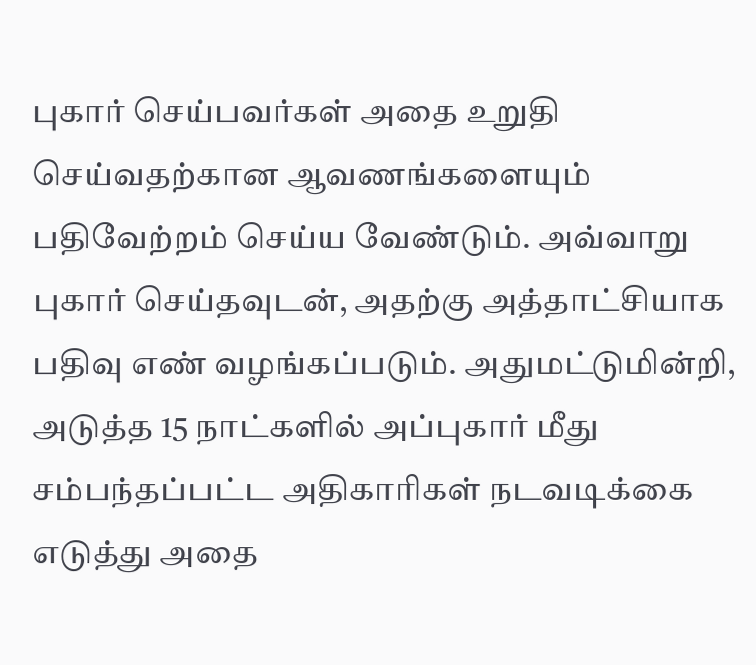புகார் செய்பவர்கள் அதை உறுதி செய்வதற்கான ஆவணங்களையும் பதிவேற்றம் செய்ய வேண்டும். அவ்வாறு புகார் செய்தவுடன், அதற்கு அத்தாட்சியாக பதிவு எண் வழங்கப்படும். அதுமட்டுமின்றி, அடுத்த 15 நாட்களில் அப்புகார் மீது சம்பந்தப்பட்ட அதிகாரிகள் நடவடிக்கை எடுத்து அதை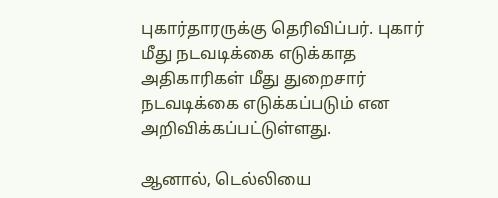புகார்தாரருக்கு தெரிவிப்பர். புகார் மீது நடவடிக்கை எடுக்காத அதிகாரிகள் மீது துறைசார் நடவடிக்கை எடுக்கப்படும் என அறிவிக்கப்பட்டுள்ளது.

ஆனால், டெல்லியை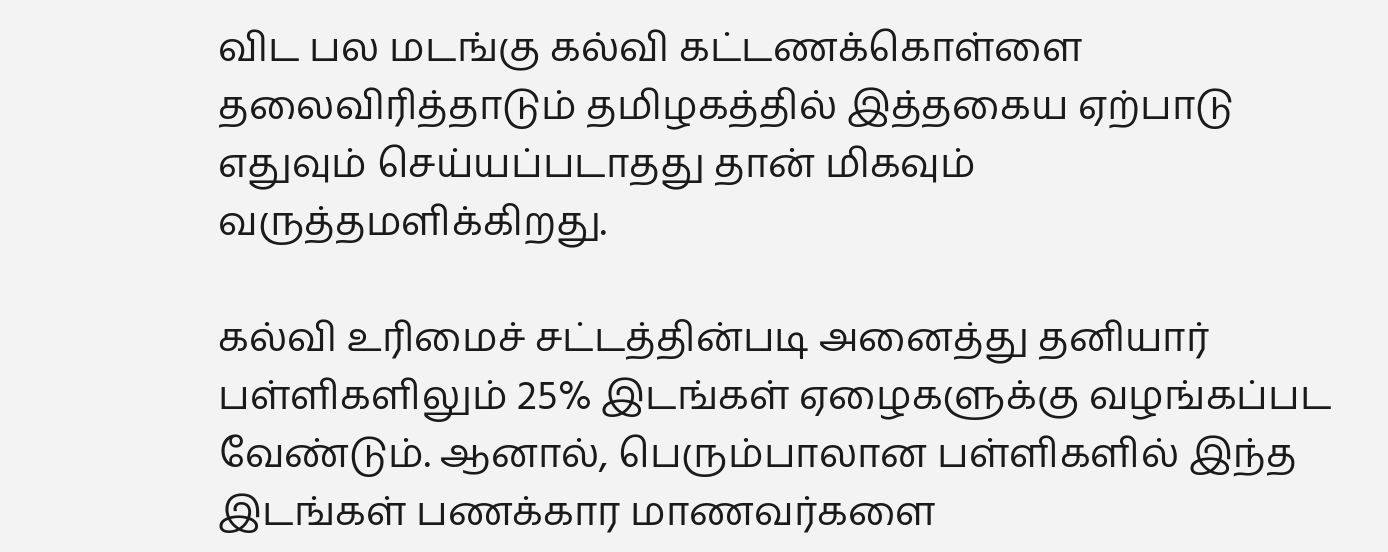விட பல மடங்கு கல்வி கட்டணக்கொள்ளை தலைவிரித்தாடும் தமிழகத்தில் இத்தகைய ஏற்பாடு எதுவும் செய்யப்படாதது தான் மிகவும் வருத்தமளிக்கிறது.

கல்வி உரிமைச் சட்டத்தின்படி அனைத்து தனியார் பள்ளிகளிலும் 25% இடங்கள் ஏழைகளுக்கு வழங்கப்பட வேண்டும். ஆனால், பெரும்பாலான பள்ளிகளில் இந்த இடங்கள் பணக்கார மாணவர்களை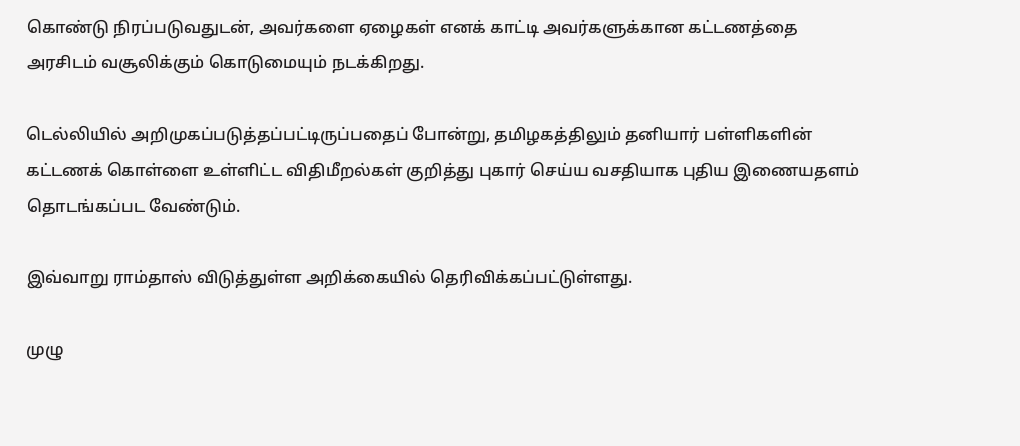கொண்டு நிரப்படுவதுடன், அவர்களை ஏழைகள் எனக் காட்டி அவர்களுக்கான கட்டணத்தை அரசிடம் வசூலிக்கும் கொடுமையும் நடக்கிறது.

டெல்லியில் அறிமுகப்படுத்தப்பட்டிருப்பதைப் போன்று, தமிழகத்திலும் தனியார் பள்ளிகளின் கட்டணக் கொள்ளை உள்ளிட்ட விதிமீறல்கள் குறித்து புகார் செய்ய வசதியாக புதிய இணையதளம் தொடங்கப்பட வேண்டும்.

இவ்வாறு ராம்தாஸ் விடுத்துள்ள அறிக்கையில் தெரிவிக்கப்பட்டுள்ளது.

முழு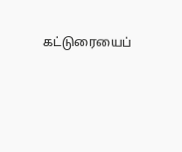கட்டுரையைப்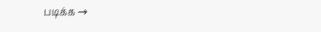படிக்க →